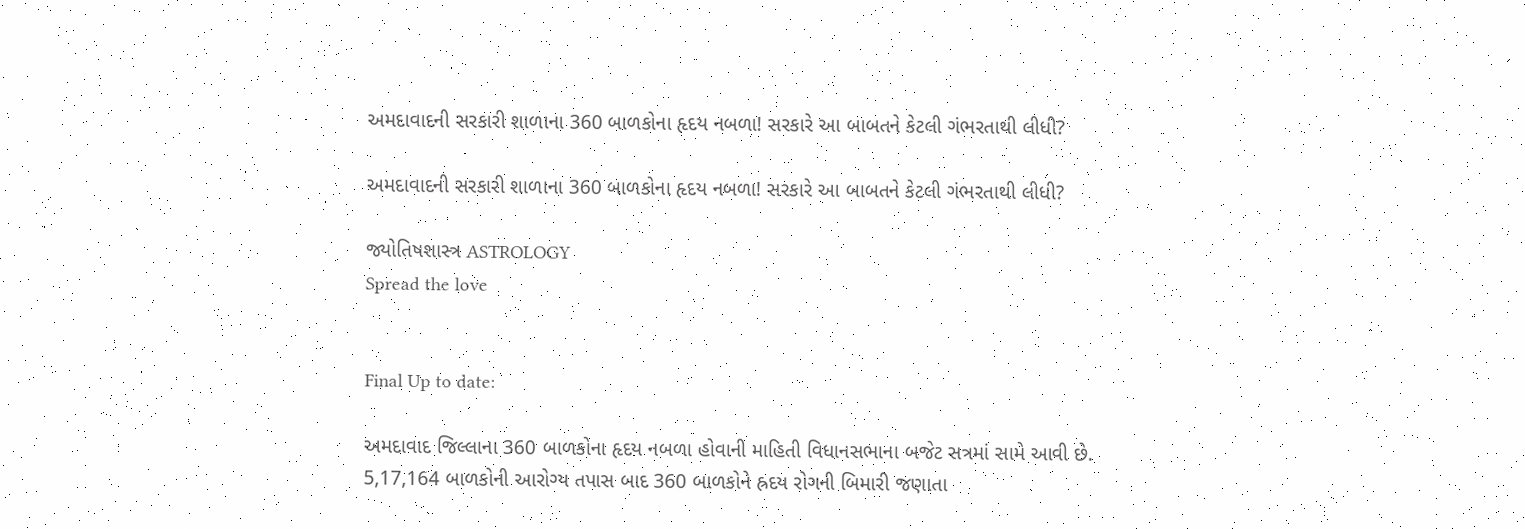અમદાવાદની સરકારી શાળાના 360 બાળકોના હૃદય નબળા! સરકારે આ બાબતને કેટલી ગંભરતાથી લીધી?

અમદાવાદની સરકારી શાળાના 360 બાળકોના હૃદય નબળા! સરકારે આ બાબતને કેટલી ગંભરતાથી લીધી?

જ્યોતિષશાસ્ત્ર ASTROLOGY
Spread the love


Final Up to date:

અમદાવાદ જિલ્લાના 360 બાળકોના હૃદય નબળા હોવાની માહિતી વિધાનસભાના બજેટ સત્રમાં સામે આવી છે. 5,17,164 બાળકોની આરોગ્ય તપાસ બાદ 360 બાળકોને હ્રદય રોગની બિમારી જણાતા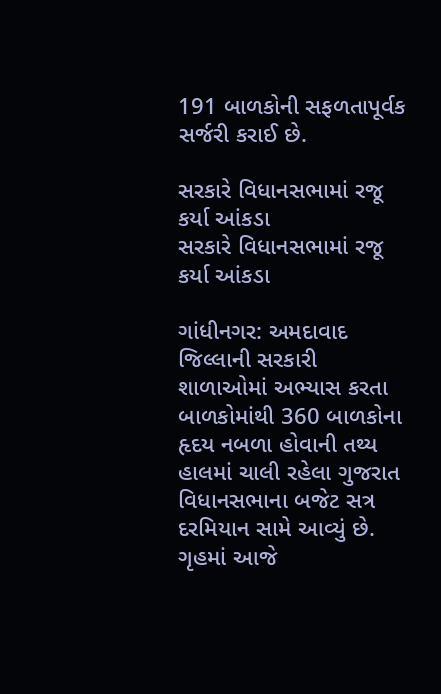191 બાળકોની સફળતાપૂર્વક સર્જરી કરાઈ છે.

સરકારે વિધાનસભામાં રજૂ કર્યા આંકડા
સરકારે વિધાનસભામાં રજૂ કર્યા આંકડા

ગાંધીનગર: અમદાવાદ જિલ્લાની સરકારી શાળાઓમાં અભ્યાસ કરતા બાળકોમાંથી 360 બાળકોના હૃદય નબળા હોવાની તથ્ય હાલમાં ચાલી રહેલા ગુજરાત વિધાનસભાના બજેટ સત્ર દરમિયાન સામે આવ્યું છે. ગૃહમાં આજે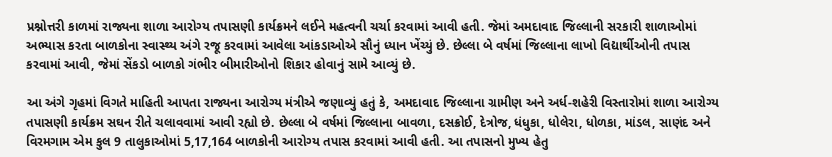પ્રશ્નોત્તરી કાળમાં રાજ્યના શાળા આરોગ્ય તપાસણી કાર્યક્રમને લઈને મહત્વની ચર્ચા કરવામાં આવી હતી. જેમાં અમદાવાદ જિલ્લાની સરકારી શાળાઓમાં અભ્યાસ કરતા બાળકોના સ્વાસ્થ્ય અંગે રજૂ કરવામાં આવેલા આંકડાઓએ સૌનું ધ્યાન ખેંચ્યું છે. છેલ્લા બે વર્ષમાં જિલ્લાના લાખો વિદ્યાર્થીઓની તપાસ કરવામાં આવી, જેમાં સેંકડો બાળકો ગંભીર બીમારીઓનો શિકાર હોવાનું સામે આવ્યું છે.

આ અંગે ગૃહમાં વિગતે માહિતી આપતા રાજ્યના આરોગ્ય મંત્રીએ જણાવ્યું હતું કે, અમદાવાદ જિલ્લાના ગ્રામીણ અને અર્ધ-શહેરી વિસ્તારોમાં શાળા આરોગ્ય તપાસણી કાર્યક્રમ સઘન રીતે ચલાવવામાં આવી રહ્યો છે. છેલ્લા બે વર્ષમાં જિલ્લાના બાવળા, દસક્રોઈ, દેત્રોજ, ધંધુકા, ધોલેરા, ધોળકા, માંડલ, સાણંદ અને વિરમગામ એમ કુલ 9 તાલુકાઓમાં 5,17,164 બાળકોની આરોગ્ય તપાસ કરવામાં આવી હતી. આ તપાસનો મુખ્ય હેતુ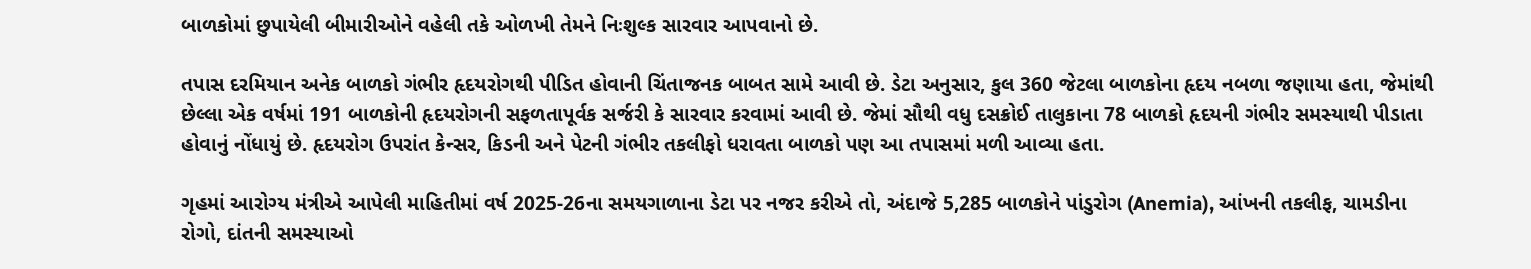બાળકોમાં છુપાયેલી બીમારીઓને વહેલી તકે ઓળખી તેમને નિઃશુલ્ક સારવાર આપવાનો છે.

તપાસ દરમિયાન અનેક બાળકો ગંભીર હૃદયરોગથી પીડિત હોવાની ચિંતાજનક બાબત સામે આવી છે. ડેટા અનુસાર, કુલ 360 જેટલા બાળકોના હૃદય નબળા જણાયા હતા, જેમાંથી છેલ્લા એક વર્ષમાં 191 બાળકોની હૃદયરોગની સફળતાપૂર્વક સર્જરી કે સારવાર કરવામાં આવી છે. જેમાં સૌથી વધુ દસક્રોઈ તાલુકાના 78 બાળકો હૃદયની ગંભીર સમસ્યાથી પીડાતા હોવાનું નોંધાયું છે. હૃદયરોગ ઉપરાંત કેન્સર, કિડની અને પેટની ગંભીર તકલીફો ધરાવતા બાળકો પણ આ તપાસમાં મળી આવ્યા હતા.

ગૃહમાં આરોગ્ય મંત્રીએ આપેલી માહિતીમાં વર્ષ 2025-26ના સમયગાળાના ડેટા પર નજર કરીએ તો, અંદાજે 5,285 બાળકોને પાંડુરોગ (Anemia), આંખની તકલીફ, ચામડીના રોગો, દાંતની સમસ્યાઓ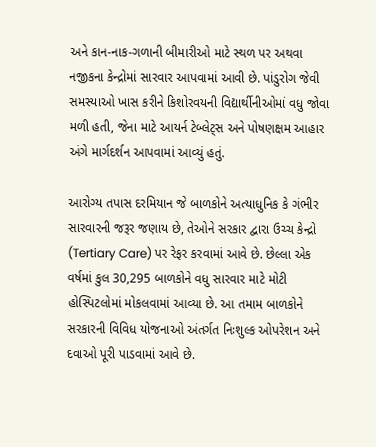અને કાન-નાક-ગળાની બીમારીઓ માટે સ્થળ પર અથવા નજીકના કેન્દ્રોમાં સારવાર આપવામાં આવી છે. પાંડુરોગ જેવી સમસ્યાઓ ખાસ કરીને કિશોરવયની વિદ્યાર્થીનીઓમાં વધુ જોવા મળી હતી, જેના માટે આયર્ન ટેબ્લેટ્સ અને પોષણક્ષમ આહાર અંગે માર્ગદર્શન આપવામાં આવ્યું હતું.

આરોગ્ય તપાસ દરમિયાન જે બાળકોને અત્યાધુનિક કે ગંભીર સારવારની જરૂર જણાય છે, તેઓને સરકાર દ્વારા ઉચ્ચ કેન્દ્રો (Tertiary Care) પર રેફર કરવામાં આવે છે. છેલ્લા એક વર્ષમાં કુલ 30,295 બાળકોને વધુ સારવાર માટે મોટી હોસ્પિટલોમાં મોકલવામાં આવ્યા છે. આ તમામ બાળકોને સરકારની વિવિધ યોજનાઓ અંતર્ગત નિઃશુલ્ક ઓપરેશન અને દવાઓ પૂરી પાડવામાં આવે છે.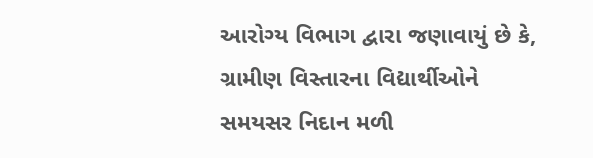આરોગ્ય વિભાગ દ્વારા જણાવાયું છે કે, ગ્રામીણ વિસ્તારના વિદ્યાર્થીઓને સમયસર નિદાન મળી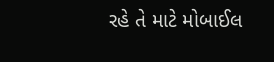રહે તે માટે મોબાઈલ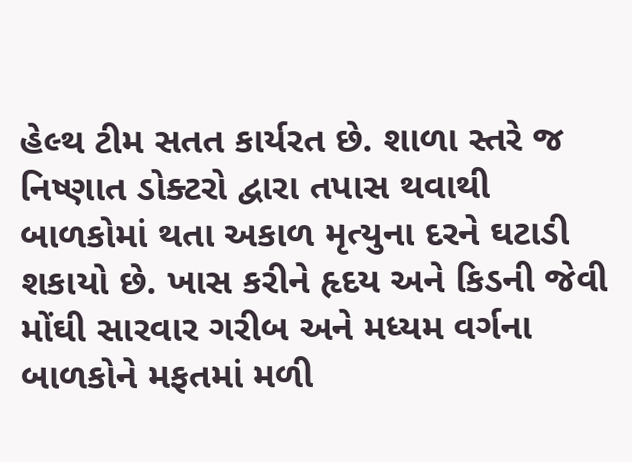હેલ્થ ટીમ સતત કાર્યરત છે. શાળા સ્તરે જ નિષ્ણાત ડોક્ટરો દ્વારા તપાસ થવાથી બાળકોમાં થતા અકાળ મૃત્યુના દરને ઘટાડી શકાયો છે. ખાસ કરીને હૃદય અને કિડની જેવી મોંઘી સારવાર ગરીબ અને મધ્યમ વર્ગના બાળકોને મફતમાં મળી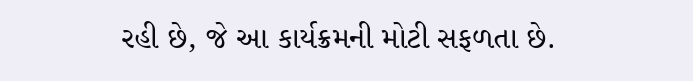રહી છે, જે આ કાર્યક્રમની મોટી સફળતા છે.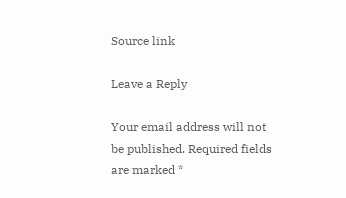Source link

Leave a Reply

Your email address will not be published. Required fields are marked *